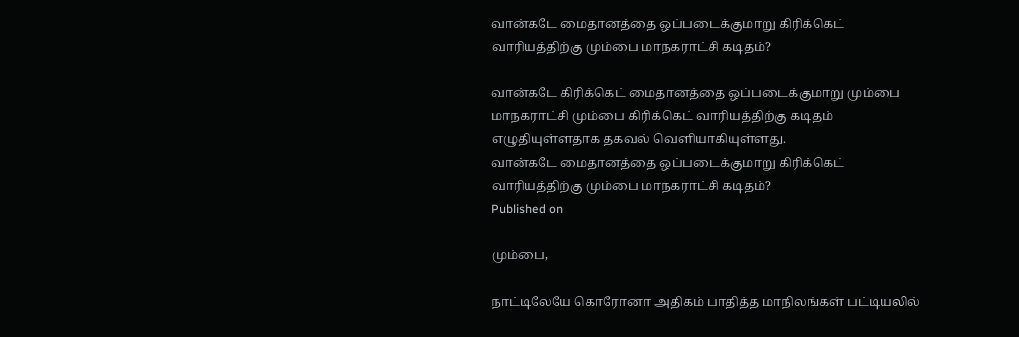வான்கடே மைதானத்தை ஒப்படைக்குமாறு கிரிக்கெட் வாரியத்திற்கு மும்பை மாநகராட்சி கடிதம்?

வான்கடே கிரிக்கெட் மைதானத்தை ஒப்படைக்குமாறு மும்பை மாநகராட்சி மும்பை கிரிக்கெட் வாரியத்திற்கு கடிதம் எழுதியுள்ளதாக தகவல் வெளியாகியுள்ளது.
வான்கடே மைதானத்தை ஒப்படைக்குமாறு கிரிக்கெட் வாரியத்திற்கு மும்பை மாநகராட்சி கடிதம்?
Published on

மும்பை,

நாட்டிலேயே கொரோனா அதிகம் பாதித்த மாநிலங்கள் பட்டியலில்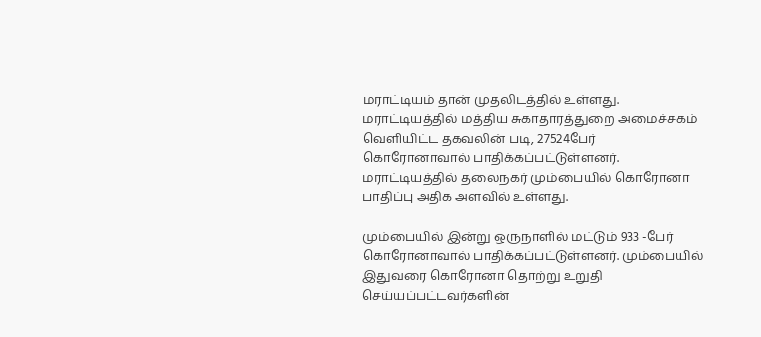மராட்டியம் தான் முதலிடத்தில் உள்ளது. மராட்டியத்தில் மத்திய சுகாதாரத்துறை அமைச்சகம் வெளியிட்ட தகவலின் படி, 27524பேர் கொரோனாவால் பாதிக்கப்பட்டுள்ளனர். மராட்டியத்தில் தலைநகர் மும்பையில் கொரோனா பாதிப்பு அதிக அளவில் உள்ளது.

மும்பையில் இன்று ஒருநாளில் மட்டும் 933 -பேர் கொரோனாவால் பாதிக்கப்பட்டுள்ளனர். மும்பையில் இதுவரை கொரோனா தொற்று உறுதி செய்யப்பட்டவர்களின்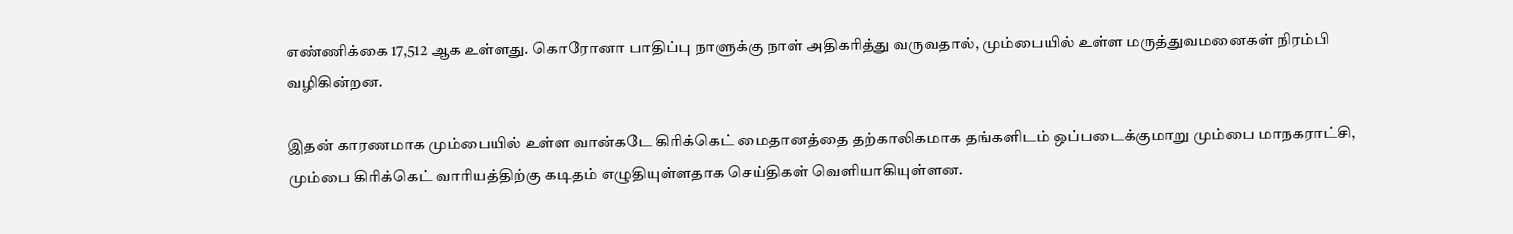எண்ணிக்கை 17,512 ஆக உள்ளது. கொரோனா பாதிப்பு நாளுக்கு நாள் அதிகரித்து வருவதால், மும்பையில் உள்ள மருத்துவமனைகள் நிரம்பி வழிகின்றன.

இதன் காரணமாக மும்பையில் உள்ள வான்கடே கிரிக்கெட் மைதானத்தை தற்காலிகமாக தங்களிடம் ஒப்படைக்குமாறு மும்பை மாநகராட்சி, மும்பை கிரிக்கெட் வாரியத்திற்கு கடிதம் எழுதியுள்ளதாக செய்திகள் வெளியாகியுள்ளன.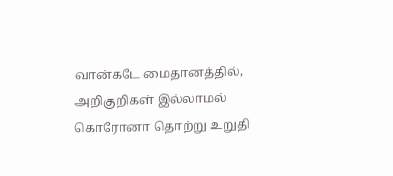வான்கடே மைதானத்தில், அறிகுறிகள் இல்லாமல் கொரோனா தொற்று உறுதி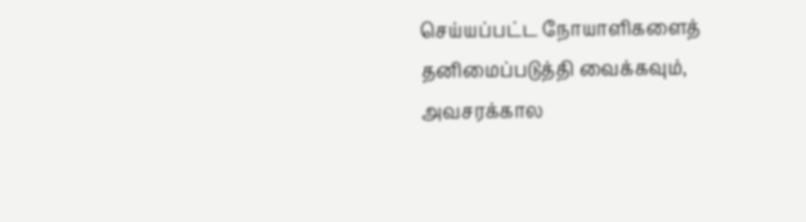செய்யப்பட்ட நோயாளிகளைத் தனிமைப்படுத்தி வைக்கவும், அவசரக்கால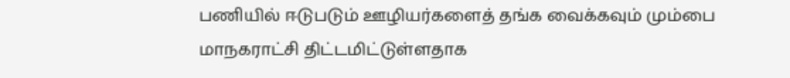பணியில் ஈடுபடும் ஊழியர்களைத் தங்க வைக்கவும் மும்பை மாநகராட்சி திட்டமிட்டுள்ளதாக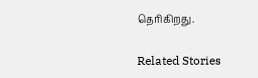தெரிகிறது.

Related Stories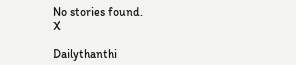No stories found.
X

Dailythanthi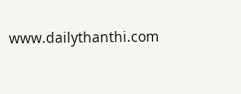www.dailythanthi.com